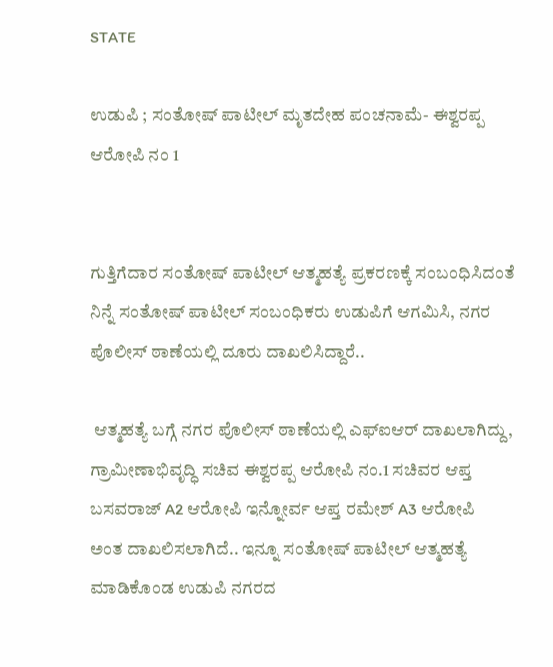STATE

ಉಡುಪಿ ; ಸಂತೋಷ್ ಪಾಟೀಲ್ ಮೃತದೇಹ ಪಂಚನಾಮೆ- ಈಶ್ವರಪ್ಪ ಆರೋಪಿ ನಂ 1


ಗುತ್ತಿಗೆದಾರ ಸಂತೋಷ್ ಪಾಟೀಲ್ ಆತ್ಮಹತ್ಯೆ ಪ್ರಕರಣಕ್ಕೆ ಸಂಬಂಧಿಸಿದಂತೆ ನಿನ್ನೆ ಸಂತೋಷ್ ಪಾಟೀಲ್ ಸಂಬಂಧಿಕರು ಉಡುಪಿಗೆ ಆಗಮಿಸಿ, ನಗರ ಪೊಲೀಸ್ ಠಾಣೆಯಲ್ಲಿ ದೂರು ದಾಖಲಿಸಿದ್ದಾರೆ..

 ಆತ್ಮಹತ್ಯೆ ಬಗ್ಗೆ ನಗರ ಪೊಲೀಸ್ ಠಾಣೆಯಲ್ಲಿ ಎಫ್‌ಐಆರ್ ದಾಖಲಾಗಿದ್ದು, ಗ್ರಾಮೀಣಾಭಿವೃದ್ಧಿ ಸಚಿವ ಈಶ್ವರಪ್ಪ ಆರೋಪಿ ನಂ.1 ಸಚಿವರ ಆಪ್ತ ಬಸವರಾಜ್ A2 ಆರೋಪಿ ಇನ್ನೋರ್ವ ಆಪ್ತ ರಮೇಶ್ A3 ಆರೋಪಿ
ಅಂತ ದಾಖಲಿಸಲಾಗಿದೆ.. ಇನ್ನೂ ಸಂತೋಷ್ ಪಾಟೀಲ್ ಆತ್ಮಹತ್ಯೆ ಮಾಡಿಕೊಂಡ ಉಡುಪಿ ನಗರದ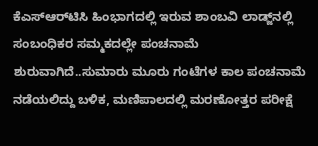ಕೆಎಸ್‌ಆರ್‌ಟಿಸಿ ಹಿಂಭಾಗದಲ್ಲಿ ಇರುವ ಶಾಂಬವಿ ಲಾಡ್ಜ್‌ನಲ್ಲಿ ಸಂಬಂಧಿಕರ ಸಮ್ಮಕದಲ್ಲೇ ಪಂಚನಾಮೆ ಶುರುವಾಗಿದೆ..ಸುಮಾರು ಮೂರು ಗಂಟೆಗಳ ಕಾಲ ಪಂಚನಾಮೆ ನಡೆಯಲಿದ್ದು ಬಳಿಕ, ಮಣಿಪಾಲದಲ್ಲಿ ಮರಣೋತ್ತರ ಪರೀಕ್ಷೆ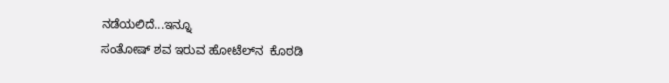ನಡೆಯಲಿದೆ...ಇನ್ನೂ
ಸಂತೋಷ್ ಶವ ಇರುವ ಹೋಟೆಲ್‌ನ  ಕೊಠಡಿ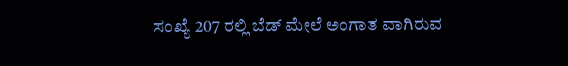ಸಂಖ್ಯೆ 207 ರಲ್ಲಿ ಬೆಡ್ ಮೇಲೆ ಅಂಗಾತ ವಾಗಿರುವ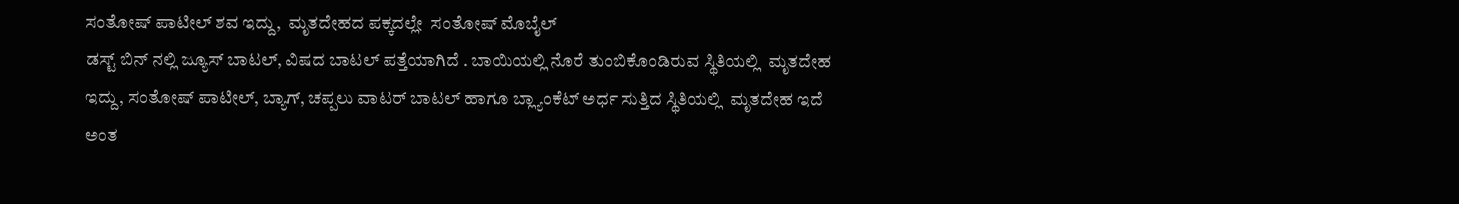ಸಂತೋಷ್ ಪಾಟೀಲ್ ಶವ ಇದ್ದು,  ಮೃತದೇಹದ ಪಕ್ಕದಲ್ಲೇ  ಸಂತೋಷ್ ಮೊಬೈಲ್
ಡಸ್ಟ್ ಬಿನ್ ನಲ್ಲಿ ಜ್ಯೂಸ್ ಬಾಟಲ್‌, ವಿಷದ ಬಾಟಲ್ ಪತ್ತೆಯಾಗಿದೆ . ಬಾಯಿಯಲ್ಲಿ ನೊರೆ ತುಂಬಿಕೊಂಡಿರುವ ಸ್ಥಿತಿಯಲ್ಲಿ  ಮೃತದೇಹ ಇದ್ದು, ಸಂತೋಷ್ ಪಾಟೀಲ್, ಬ್ಯಾಗ್, ಚಪ್ಪಲು ವಾಟರ್ ಬಾಟಲ್ ಹಾಗೂ ಬ್ಲ್ಯಾಂಕೆಟ್ ಅರ್ಧ ಸುತ್ತಿದ ಸ್ಥಿತಿಯಲ್ಲಿ  ಮೃತದೇಹ ಇದೆ ಅಂತ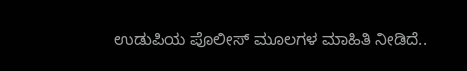ಉಡುಪಿಯ ಪೊಲೀಸ್ ಮೂಲಗಳ ಮಾಹಿತಿ ನೀಡಿದೆ..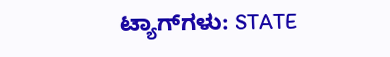ಟ್ಯಾಗ್‌ಗಳು: STATE